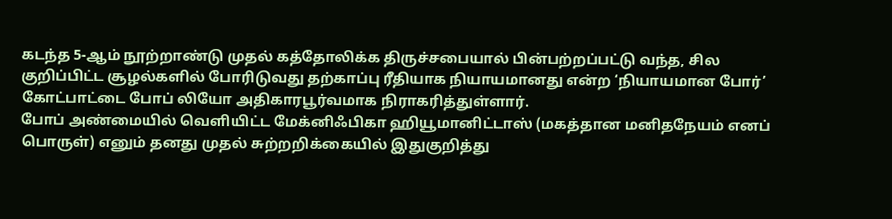கடந்த 5-ஆம் நூற்றாண்டு முதல் கத்தோலிக்க திருச்சபையால் பின்பற்றப்பட்டு வந்த, சில குறிப்பிட்ட சூழல்களில் போரிடுவது தற்காப்பு ரீதியாக நியாயமானது என்ற ‘நியாயமான போர்’ கோட்பாட்டை போப் லியோ அதிகாரபூர்வமாக நிராகரித்துள்ளார்.
போப் அண்மையில் வெளியிட்ட மேக்னிஃபிகா ஹியூமானிட்டாஸ் (மகத்தான மனிதநேயம் எனப் பொருள்) எனும் தனது முதல் சுற்றறிக்கையில் இதுகுறித்து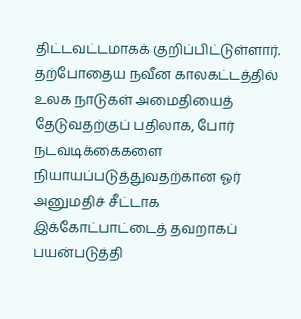திட்டவட்டமாகக் குறிப்பிட்டுள்ளார்.
தற்போதைய நவீன காலகட்டத்தில் உலக நாடுகள் அமைதியைத் தேடுவதற்குப் பதிலாக, போர் நடவடிக்கைகளை நியாயப்படுத்துவதற்கான ஓர் அனுமதிச் சீட்டாக இக்கோட்பாட்டைத் தவறாகப் பயன்படுத்தி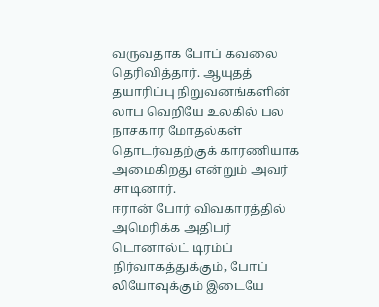வருவதாக போப் கவலை தெரிவித்தார். ஆயுதத் தயாரிப்பு நிறுவனங்களின் லாப வெறியே உலகில் பல நாசகார மோதல்கள் தொடர்வதற்குக் காரணியாக அமைகிறது என்றும் அவர் சாடினார்.
ஈரான் போர் விவகாரத்தில் அமெரிக்க அதிபர் டொனால்ட் டிரம்ப் நிர்வாகத்துக்கும், போப் லியோவுக்கும் இடையே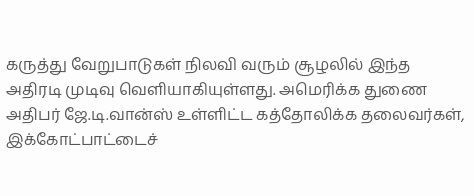கருத்து வேறுபாடுகள் நிலவி வரும் சூழலில் இந்த அதிரடி முடிவு வெளியாகியுள்ளது. அமெரிக்க துணை அதிபர் ஜே.டி.வான்ஸ் உள்ளிட்ட கத்தோலிக்க தலைவர்கள், இக்கோட்பாட்டைச்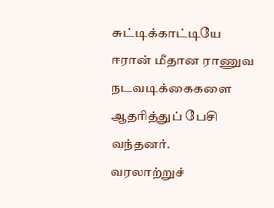சுட்டிக்காட்டியே ஈரான் மீதான ராணுவ நடவடிக்கைகளை ஆதரித்துப் பேசி வந்தனர்.
வரலாற்றுச்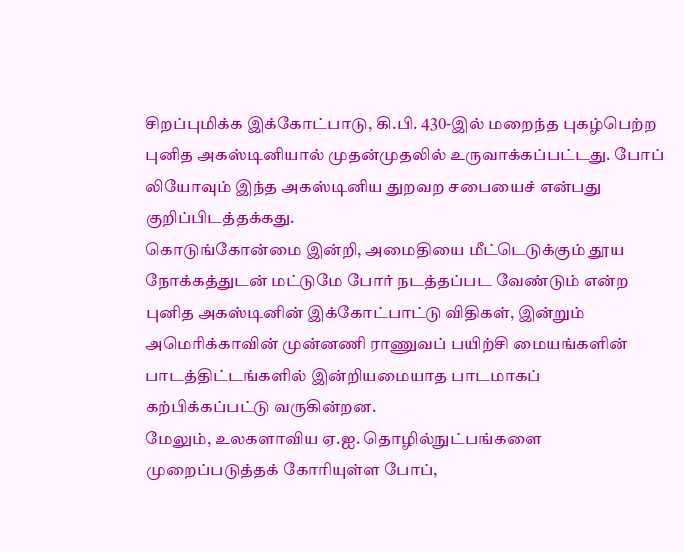சிறப்புமிக்க இக்கோட்பாடு, கி.பி. 430-இல் மறைந்த புகழ்பெற்ற புனித அகஸ்டினியால் முதன்முதலில் உருவாக்கப்பட்டது. போப் லியோவும் இந்த அகஸ்டினிய துறவற சபையைச் என்பது குறிப்பிடத்தக்கது.
கொடுங்கோன்மை இன்றி, அமைதியை மீட்டெடுக்கும் தூய நோக்கத்துடன் மட்டுமே போர் நடத்தப்பட வேண்டும் என்ற புனித அகஸ்டினின் இக்கோட்பாட்டு விதிகள், இன்றும் அமெரிக்காவின் முன்னணி ராணுவப் பயிற்சி மையங்களின் பாடத்திட்டங்களில் இன்றியமையாத பாடமாகப் கற்பிக்கப்பட்டு வருகின்றன.
மேலும், உலகளாவிய ஏ.ஐ. தொழில்நுட்பங்களை முறைப்படுத்தக் கோரியுள்ள போப்,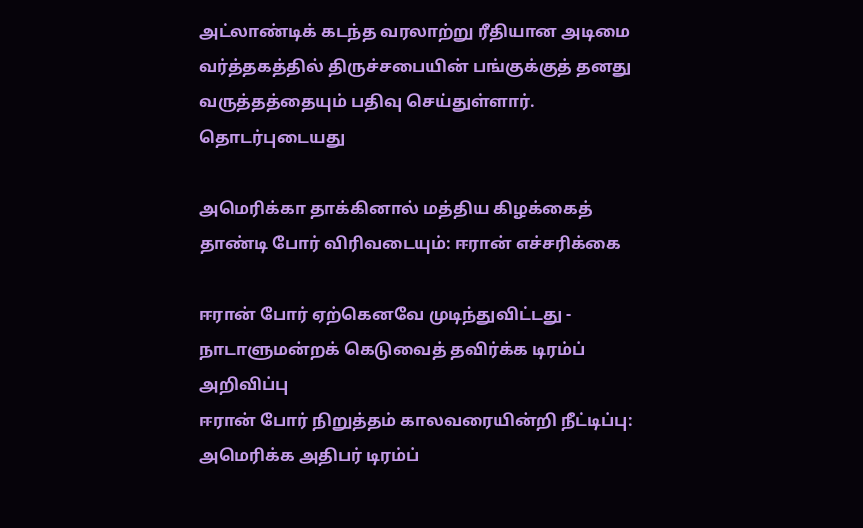அட்லாண்டிக் கடந்த வரலாற்று ரீதியான அடிமை வர்த்தகத்தில் திருச்சபையின் பங்குக்குத் தனது வருத்தத்தையும் பதிவு செய்துள்ளார்.
தொடர்புடையது

அமெரிக்கா தாக்கினால் மத்திய கிழக்கைத் தாண்டி போர் விரிவடையும்: ஈரான் எச்சரிக்கை

ஈரான் போர் ஏற்கெனவே முடிந்துவிட்டது - நாடாளுமன்றக் கெடுவைத் தவிர்க்க டிரம்ப் அறிவிப்பு
ஈரான் போர் நிறுத்தம் காலவரையின்றி நீட்டிப்பு: அமெரிக்க அதிபர் டிரம்ப்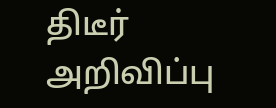திடீர் அறிவிப்பு